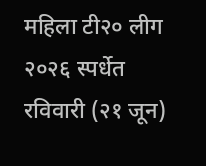महिला टी२० लीग २०२६ स्पर्धेत रविवारी (२१ जून)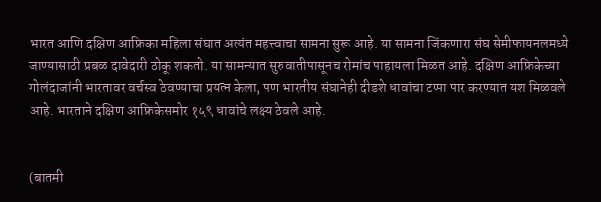भारत आणि दक्षिण आफ्रिका महिला संघात अत्यंत महत्त्वाचा सामना सुरू आहे. या सामना जिंकणारा संघ सेमीफायनलमध्ये जाण्यासाठी प्रबळ दावेदारी ठोकू शकतो. या सामन्यात सुरुवातीपासूनच रोमांच पाहायला मिळत आहे. दक्षिण आफ्रिकेच्या गोलंदाजांनी भारतावर वर्चस्व ठेवण्याचा प्रयत्न केला, पण भारतीय संघानेही दीडशे धावांचा टप्पा पार करण्यात यश मिळवले आहे. भारताने दक्षिण आफ्रिकेसमोर १५९ धावांचे लक्ष्य ठेवले आहे.


(बातमी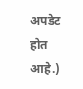अपडेट होत आहे.)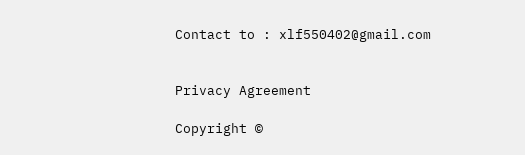Contact to : xlf550402@gmail.com


Privacy Agreement

Copyright ©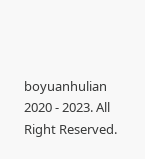boyuanhulian 2020 - 2023. All Right Reserved.